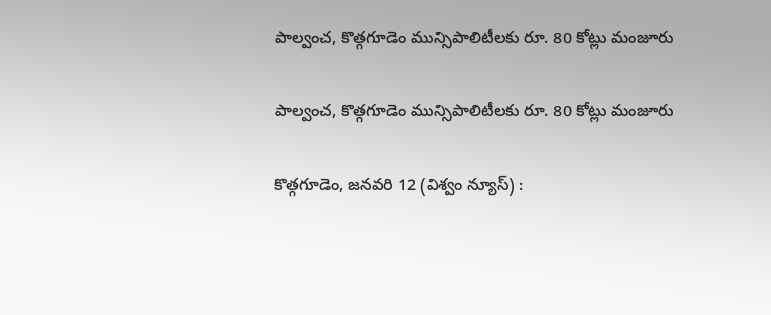పాల్వంచ‌, కొత్గగూడెం మున్సిపాలిటీల‌కు రూ. 80 కోట్లు మంజూరు

పాల్వంచ‌, కొత్గగూడెం మున్సిపాలిటీల‌కు రూ. 80 కోట్లు మంజూరు

కొత్గగూడెం, జనవరి 12 (విశ్వం న్యూస్) :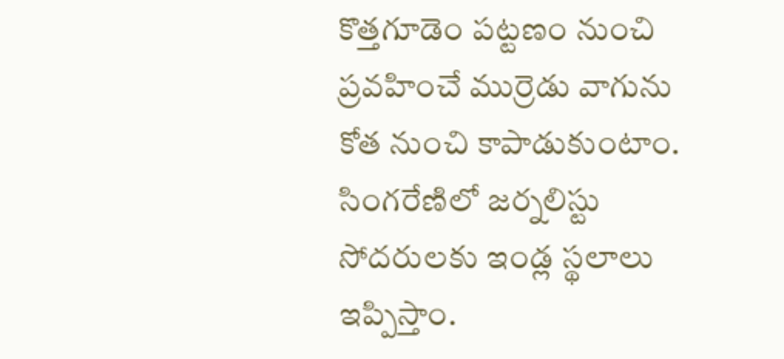కొత్త‌గూడెం ప‌ట్ట‌ణం నుంచి ప్ర‌వ‌హించే ముర్రెడు వాగును కోత నుంచి కాపాడుకుంటాం. సింగ‌రేణిలో జ‌ర్న‌లిస్టు సోద‌రుల‌కు ఇండ్ల స్థ‌లాలు ఇప్పిస్తాం.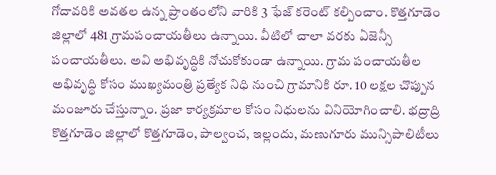గోదావ‌రికి అవ‌త‌ల ఉన్న ప్రాంతంలోని వారికి 3 ఫేజ్ క‌రెంట్ క‌ల్పించాం. కొత్త‌గూడెం జిల్లాలో 481 గ్రామ‌పంచాయ‌తీలు ఉన్నాయి. వీటిలో చాలా వ‌ర‌కు ఏజెన్సీ పంచాయ‌తీలు. అవి అభివృద్ధికి నోచుకోకుండా ఉన్నాయి. గ్రామ‌ పంచాయ‌తీల అభివృద్ధి కోసం ముఖ్య‌మంత్రి ప్ర‌త్యేక‌ నిధి నుంచి గ్రామానికి రూ. 10 ల‌క్ష‌ల చొప్పున మంజూరు చేస్తున్నాం. ప్ర‌జా కార్య‌క్ర‌మాల కోసం నిధుల‌ను వినియోగించాలి. భ‌ద్రాద్రి కొత్త‌గూడెం జిల్లాలో కొత్త‌గూడెం, పాల్వంచ‌, ఇల్లందు, మ‌ణుగూరు మున్సిపాలిటీలు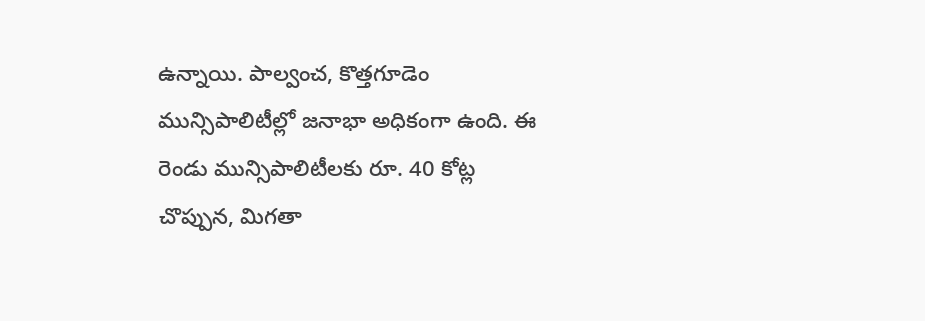ఉన్నాయి. పాల్వంచ‌, కొత్త‌గూడెం మున్సిపాలిటీల్లో జ‌నాభా అధికంగా ఉంది. ఈ రెండు మున్సిపాలిటీల‌కు రూ. 40 కోట్ల చొప్పున‌, మిగ‌తా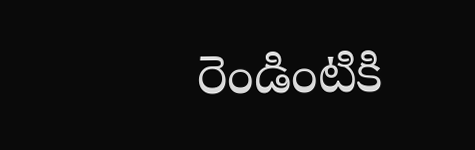రెండింటికి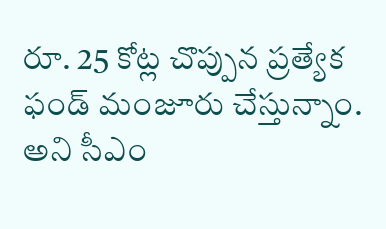రూ. 25 కోట్ల చొప్పున ప్ర‌త్యేక ఫండ్ మంజూరు చేస్తున్నాం. అని సీఎం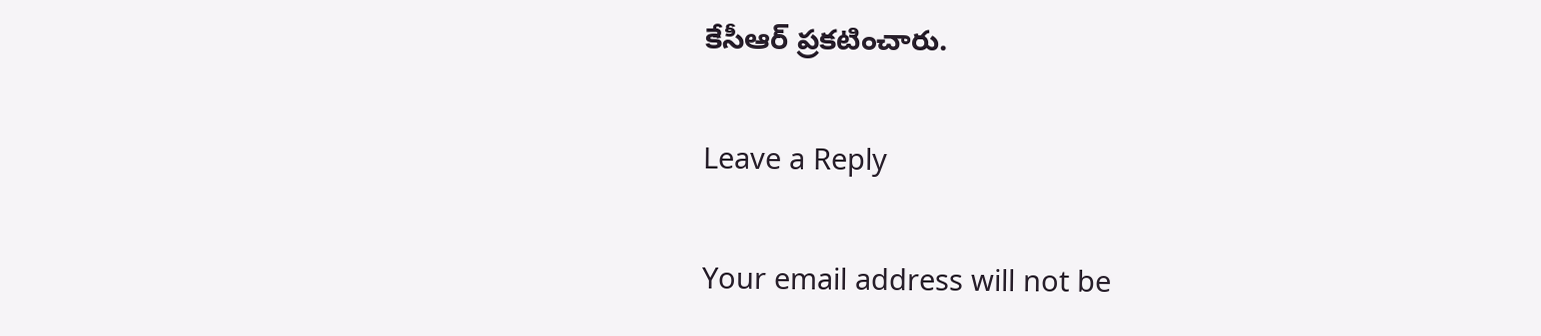కేసీఆర్ ప్ర‌క‌టించారు.

Leave a Reply

Your email address will not be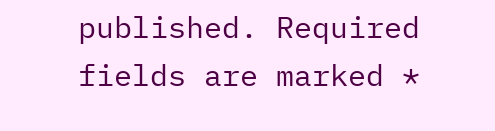published. Required fields are marked *